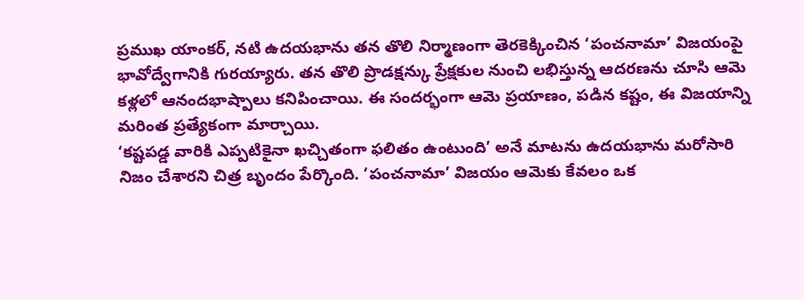ప్రముఖ యాంకర్, నటి ఉదయభాను తన తొలి నిర్మాణంగా తెరకెక్కించిన ‘పంచనామా’ విజయంపై భావోద్వేగానికి గురయ్యారు. తన తొలి ప్రొడక్షన్కు ప్రేక్షకుల నుంచి లభిస్తున్న ఆదరణను చూసి ఆమె కళ్లలో ఆనందభాష్పాలు కనిపించాయి. ఈ సందర్భంగా ఆమె ప్రయాణం, పడిన కష్టం, ఈ విజయాన్ని మరింత ప్రత్యేకంగా మార్చాయి.
‘కష్టపడ్డ వారికి ఎప్పటికైనా ఖచ్చితంగా ఫలితం ఉంటుంది’ అనే మాటను ఉదయభాను మరోసారి నిజం చేశారని చిత్ర బృందం పేర్కొంది. ‘పంచనామా’ విజయం ఆమెకు కేవలం ఒక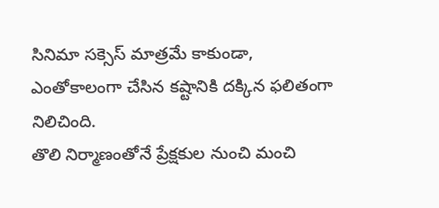సినిమా సక్సెస్ మాత్రమే కాకుండా, ఎంతోకాలంగా చేసిన కష్టానికి దక్కిన ఫలితంగా నిలిచింది.
తొలి నిర్మాణంతోనే ప్రేక్షకుల నుంచి మంచి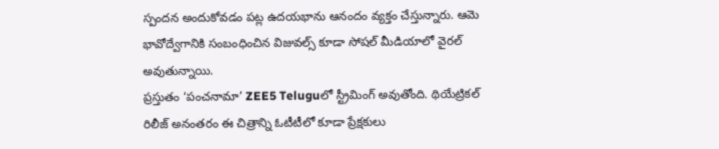స్పందన అందుకోవడం పట్ల ఉదయభాను ఆనందం వ్యక్తం చేస్తున్నారు. ఆమె భావోద్వేగానికి సంబంధించిన విజువల్స్ కూడా సోషల్ మీడియాలో వైరల్ అవుతున్నాయి.
ప్రస్తుతం ‘పంచనామా’ ZEE5 Teluguలో స్ట్రీమింగ్ అవుతోంది. థియేట్రికల్ రిలీజ్ అనంతరం ఈ చిత్రాన్ని ఓటీటీలో కూడా ప్రేక్షకులు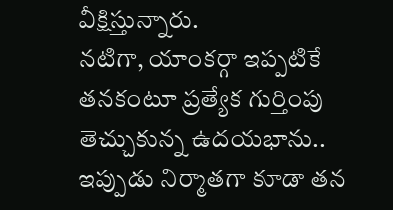వీక్షిస్తున్నారు.
నటిగా, యాంకర్గా ఇప్పటికే తనకంటూ ప్రత్యేక గుర్తింపు తెచ్చుకున్న ఉదయభాను.. ఇప్పుడు నిర్మాతగా కూడా తన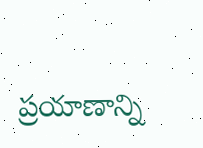ప్రయాణాన్ని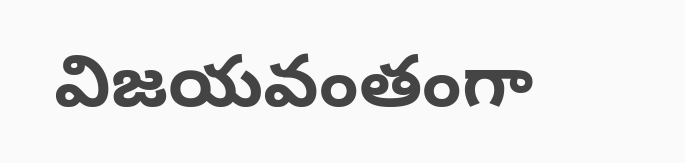విజయవంతంగా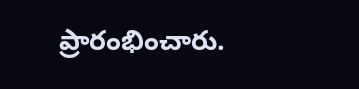ప్రారంభించారు.